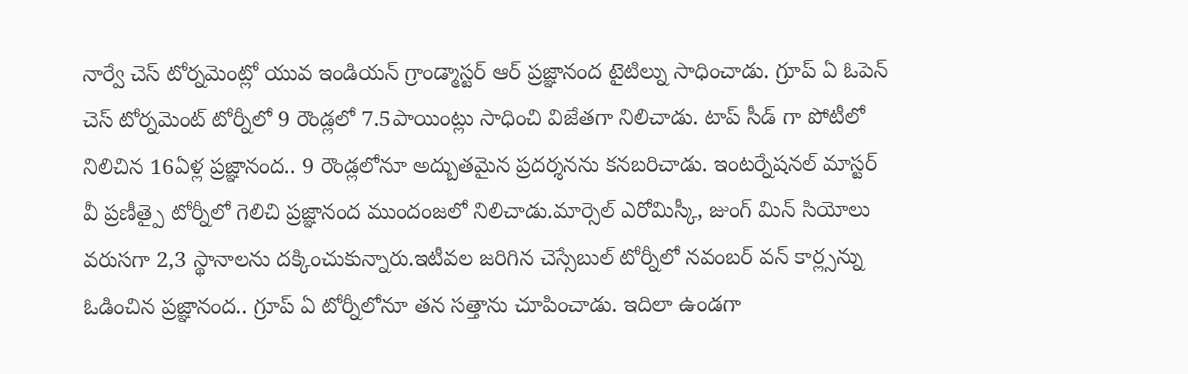నార్వే చెస్ టోర్నమెంట్లో యువ ఇండియన్ గ్రాండ్మాస్టర్ ఆర్ ప్రజ్ఞానంద టైటిల్ను సాధించాడు. గ్రూప్ ఏ ఓపెన్ చెస్ టోర్నమెంట్ టోర్నీలో 9 రౌండ్లలో 7.5పాయింట్లు సాధించి విజేతగా నిలిచాడు. టాప్ సీడ్ గా పోటీలో నిలిచిన 16ఏళ్ల ప్రజ్ఞానంద.. 9 రౌండ్లలోనూ అద్బుతమైన ప్రదర్శనను కనబరిచాడు. ఇంటర్నేషనల్ మాస్టర్ వీ ప్రణీత్పై టోర్నీలో గెలిచి ప్రజ్ఞానంద ముందంజలో నిలిచాడు.మార్సెల్ ఎరోమిస్కీ, జుంగ్ మిన్ సియోలు వరుసగా 2,3 స్థానాలను దక్కించుకున్నారు.ఇటీవల జరిగిన చెస్సేబుల్ టోర్నీలో నవంబర్ వన్ కార్ల్సన్ను ఓడించిన ప్రజ్ఞానంద.. గ్రూప్ ఏ టోర్నీలోనూ తన సత్తాను చూపించాడు. ఇదిలా ఉండగా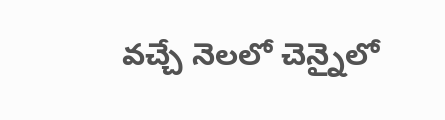వచ్చే నెలలో చెన్నైలో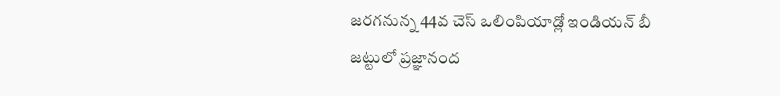జరగనున్న 44వ చెస్ ఒలింపియాడ్లో ఇండియన్ బీ జట్టులో ప్రజ్ఞానంద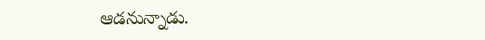ఆడనున్నాడు.